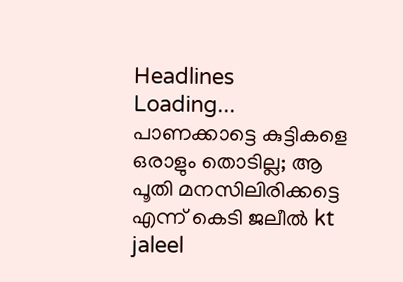Headlines
Loading...
പാണക്കാട്ടെ കുട്ടികളെ ഒരാളും തൊടില്ല; ആ പൂതി മനസിലിരിക്കട്ടെ എന്ന് കെടി ജലീല്‍ kt jaleel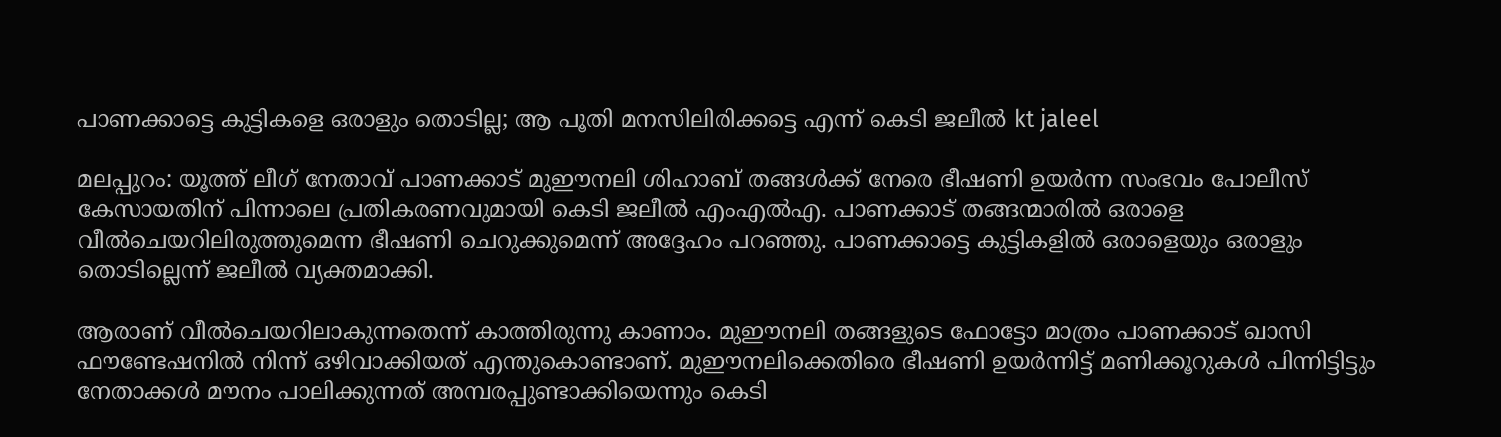പാണക്കാട്ടെ കുട്ടികളെ ഒരാളും തൊടില്ല; ആ പൂതി മനസിലിരിക്കട്ടെ എന്ന് കെടി ജലീല്‍ kt jaleel

മലപ്പുറം: യൂത്ത് ലീഗ് നേതാവ് പാണക്കാട് മുഈനലി ശിഹാബ് തങ്ങള്‍ക്ക് നേരെ ഭീഷണി ഉയര്‍ന്ന സംഭവം പോലീസ് കേസായതിന് പിന്നാലെ പ്രതികരണവുമായി കെടി ജലീല്‍ എംഎല്‍എ. പാണക്കാട് തങ്ങന്മാരില്‍ ഒരാളെ വീല്‍ചെയറിലിരുത്തുമെന്ന ഭീഷണി ചെറുക്കുമെന്ന് അദ്ദേഹം പറഞ്ഞു. പാണക്കാട്ടെ കുട്ടികളില്‍ ഒരാളെയും ഒരാളും തൊടില്ലെന്ന് ജലീല്‍ വ്യക്തമാക്കി.

ആരാണ് വീല്‍ചെയറിലാകുന്നതെന്ന് കാത്തിരുന്നു കാണാം. മുഈനലി തങ്ങളുടെ ഫോട്ടോ മാത്രം പാണക്കാട് ഖാസി ഫൗണ്ടേഷനില്‍ നിന്ന് ഒഴിവാക്കിയത് എന്തുകൊണ്ടാണ്. മുഈനലിക്കെതിരെ ഭീഷണി ഉയര്‍ന്നിട്ട് മണിക്കൂറുകള്‍ പിന്നിട്ടിട്ടും നേതാക്കള്‍ മൗനം പാലിക്കുന്നത് അമ്പരപ്പുണ്ടാക്കിയെന്നും കെടി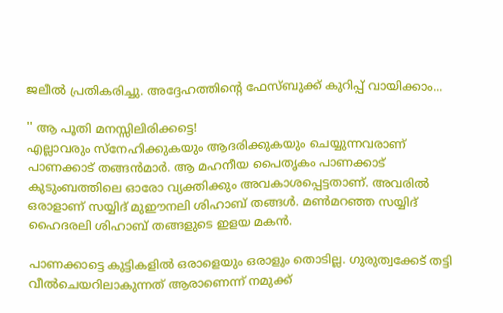ജലീല്‍ പ്രതികരിച്ചു. അദ്ദേഹത്തിന്റെ ഫേസ്ബുക്ക് കുറിപ്പ് വായിക്കാം...

'' ആ പൂതി മനസ്സിലിരിക്കട്ടെ!
എല്ലാവരും സ്‌നേഹിക്കുകയും ആദരിക്കുകയും ചെയ്യുന്നവരാണ് പാണക്കാട് തങ്ങന്‍മാര്‍. ആ മഹനീയ പൈതൃകം പാണക്കാട് കുടുംബത്തിലെ ഓരോ വ്യക്തിക്കും അവകാശപ്പെട്ടതാണ്. അവരില്‍ ഒരാളാണ് സയ്യിദ് മുഈനലി ശിഹാബ് തങ്ങള്‍. മണ്‍മറഞ്ഞ സയ്യിദ് ഹൈദരലി ശിഹാബ് തങ്ങളുടെ ഇളയ മകന്‍.

പാണക്കാട്ടെ കുട്ടികളില്‍ ഒരാളെയും ഒരാളും തൊടില്ല. ഗുരുത്വക്കേട് തട്ടി വീല്‍ചെയറിലാകുന്നത് ആരാണെന്ന് നമുക്ക്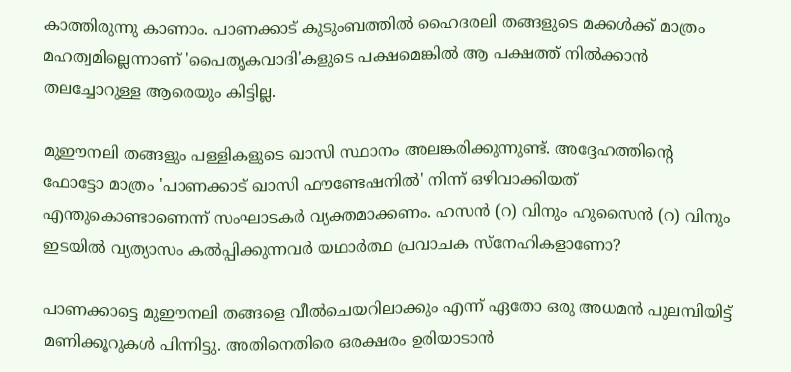കാത്തിരുന്നു കാണാം. പാണക്കാട് കുടുംബത്തില്‍ ഹൈദരലി തങ്ങളുടെ മക്കള്‍ക്ക് മാത്രം മഹത്വമില്ലെന്നാണ് 'പൈതൃകവാദി'കളുടെ പക്ഷമെങ്കില്‍ ആ പക്ഷത്ത് നില്‍ക്കാന്‍ തലച്ചോറുള്ള ആരെയും കിട്ടില്ല.

മുഈനലി തങ്ങളും പള്ളികളുടെ ഖാസി സ്ഥാനം അലങ്കരിക്കുന്നുണ്ട്. അദ്ദേഹത്തിന്റെ ഫോട്ടോ മാത്രം 'പാണക്കാട് ഖാസി ഫൗണ്ടേഷനില്‍' നിന്ന് ഒഴിവാക്കിയത് എന്തുകൊണ്ടാണെന്ന് സംഘാടകര്‍ വ്യക്തമാക്കണം. ഹസന്‍ (റ) വിനും ഹുസൈന്‍ (റ) വിനും ഇടയില്‍ വ്യത്യാസം കല്‍പ്പിക്കുന്നവര്‍ യഥാര്‍ത്ഥ പ്രവാചക സ്‌നേഹികളാണോ?

പാണക്കാട്ടെ മുഈനലി തങ്ങളെ വീല്‍ചെയറിലാക്കും എന്ന് ഏതോ ഒരു അധമന്‍ പുലമ്പിയിട്ട് മണിക്കൂറുകള്‍ പിന്നിട്ടു. അതിനെതിരെ ഒരക്ഷരം ഉരിയാടാന്‍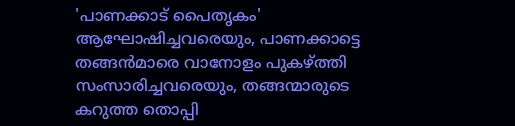'പാണക്കാട് പൈതൃകം' ആഘോഷിച്ചവരെയും, പാണക്കാട്ടെ തങ്ങന്‍മാരെ വാനോളം പുകഴ്ത്തി സംസാരിച്ചവരെയും, തങ്ങന്മാരുടെ കറുത്ത തൊപ്പി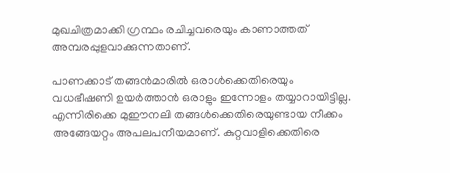മുഖചിത്രമാക്കി ഗ്രന്ഥം രചിച്ചവരെയും കാണാത്തത് അമ്പരപ്പുളവാക്കുന്നതാണ്.

പാണക്കാട് തങ്ങന്‍മാരില്‍ ഒരാള്‍ക്കെതിരെയും വധഭീഷണി ഉയര്‍ത്താന്‍ ഒരാളും ഇന്നോളം തയ്യാറായിട്ടില്ല. എന്നിരിക്കെ മുഈനലി തങ്ങള്‍ക്കെതിരെയുണ്ടായ നീക്കം അങ്ങേയറ്റം അപലപനീയമാണ്. കുറ്റവാളിക്കെതിരെ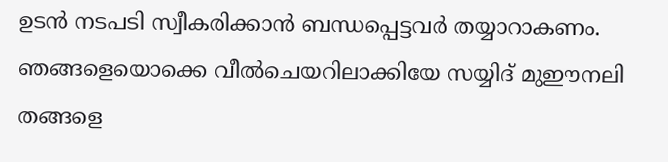ഉടന്‍ നടപടി സ്വീകരിക്കാന്‍ ബന്ധപ്പെട്ടവര്‍ തയ്യാറാകണം. ഞങ്ങളെയൊക്കെ വീല്‍ചെയറിലാക്കിയേ സയ്യിദ് മുഈനലി തങ്ങളെ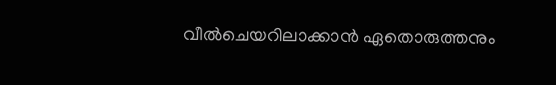വീല്‍ചെയറിലാക്കാന്‍ ഏതൊരുത്തനും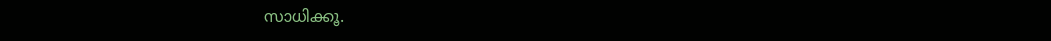സാധിക്കൂ.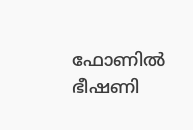ഫോണില്‍ ഭീഷണി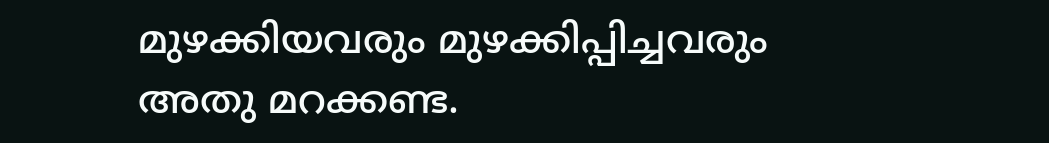മുഴക്കിയവരും മുഴക്കിപ്പിച്ചവരും അതു മറക്കണ്ട.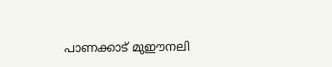പാണക്കാട് മുഈനലി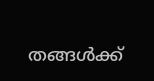തങ്ങള്‍ക്ക്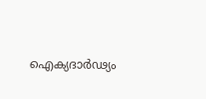ഐക്യദാര്‍ഢ്യം